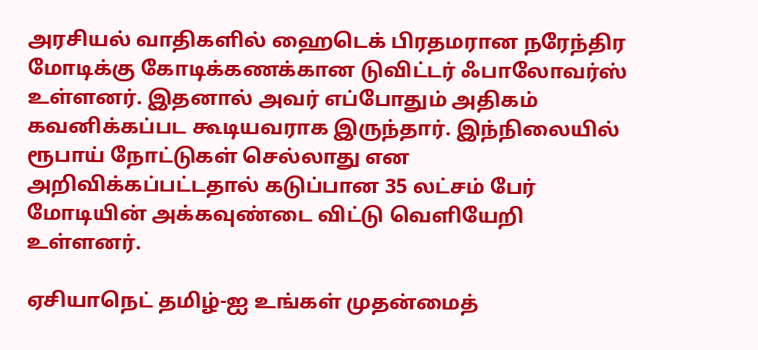அரசியல் வாதிகளில் ஹைடெக் பிரதமரான நரேந்திர மோடிக்கு கோடிக்கணக்கான டுவிட்டர் ஃபாலோவர்ஸ் உள்ளனர். இதனால் அவர் எப்போதும் அதிகம் கவனிக்கப்பட கூடியவராக இருந்தார். இந்நிலையில் ரூபாய் நோட்டுகள் செல்லாது என அறிவிக்கப்பட்டதால் கடுப்பான 35 லட்சம் பேர் மோடியின் அக்கவுண்டை விட்டு வெளியேறி உள்ளனர்.

ஏசியாநெட் தமிழ்-ஐ உங்கள் முதன்மைத்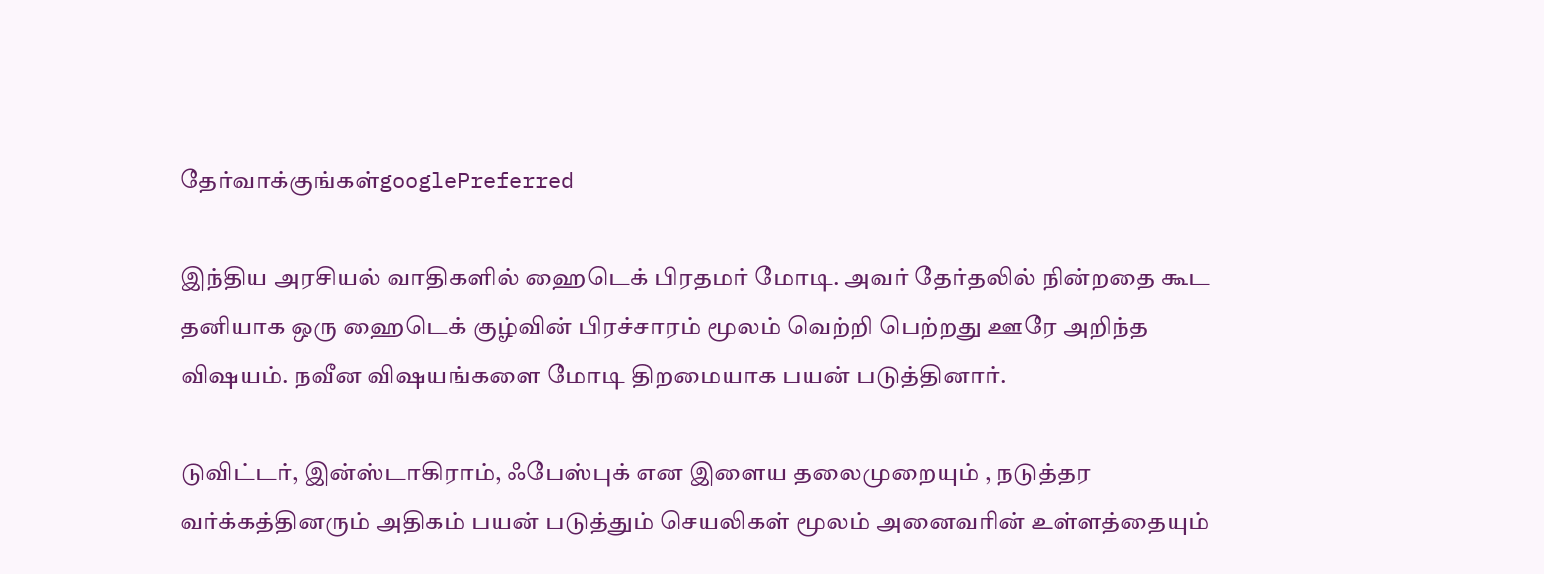தேர்வாக்குங்கள்googlePreferred

இந்திய அரசியல் வாதிகளில் ஹைடெக் பிரதமர் மோடி. அவர் தேர்தலில் நின்றதை கூட தனியாக ஒரு ஹைடெக் குழ்வின் பிரச்சாரம் மூலம் வெற்றி பெற்றது ஊரே அறிந்த விஷயம். நவீன விஷயங்களை மோடி திறமையாக பயன் படுத்தினார்.

டுவிட்டர், இன்ஸ்டாகிராம், ஃபேஸ்புக் என இளைய தலைமுறையும் , நடுத்தர வர்க்கத்தினரும் அதிகம் பயன் படுத்தும் செயலிகள் மூலம் அனைவரின் உள்ளத்தையும்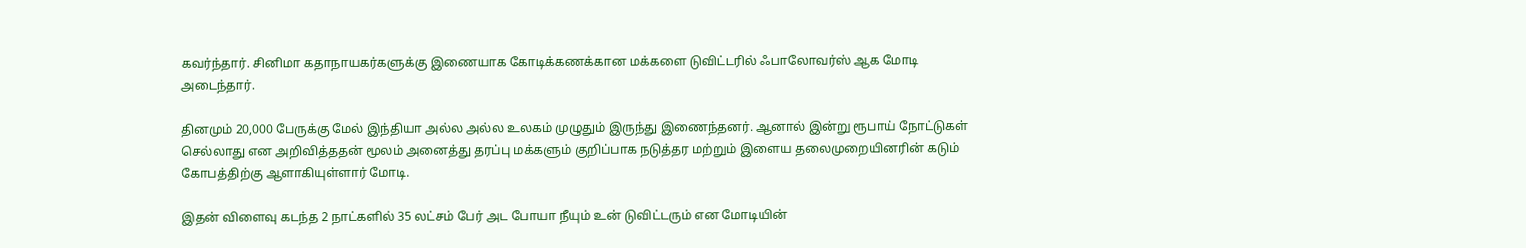கவர்ந்தார். சினிமா கதாநாயகர்களுக்கு இணையாக கோடிக்கணக்கான மக்களை டுவிட்டரில் ஃபாலோவர்ஸ் ஆக மோடி அடைந்தார்.

தினமும் 20,000 பேருக்கு மேல் இந்தியா அல்ல அல்ல உலகம் முழுதும் இருந்து இணைந்தனர். ஆனால் இன்று ரூபாய் நோட்டுகள் செல்லாது என அறிவித்ததன் மூலம் அனைத்து தரப்பு மக்களும் குறிப்பாக நடுத்தர மற்றும் இளைய தலைமுறையினரின் கடும் கோபத்திற்கு ஆளாகியுள்ளார் மோடி.

இதன் விளைவு கடந்த 2 நாட்களில் 35 லட்சம் பேர் அட போயா நீயும் உன் டுவிட்டரும் என மோடியின்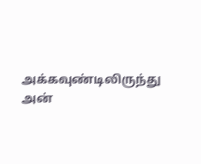அக்கவுண்டிலிருந்து அன்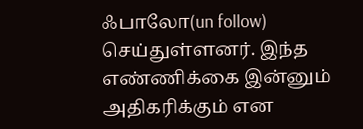ஃபாலோ(un follow) செய்துள்ளனர். இந்த எண்ணிக்கை இன்னும் அதிகரிக்கும் என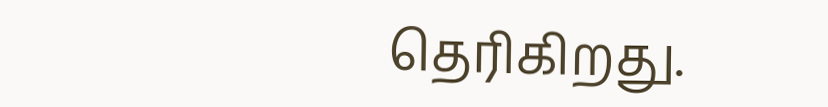தெரிகிறது.